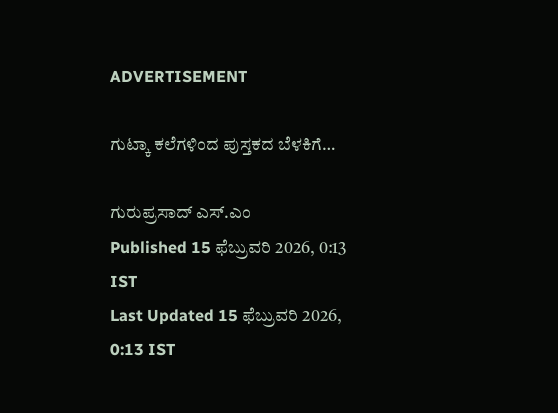ADVERTISEMENT

ಗುಟ್ಕಾ ಕಲೆಗಳಿಂದ ಪುಸ್ತಕದ ಬೆಳಕಿಗೆ…

ಗುರುಪ್ರಸಾದ್‌ ಎಸ್‌.ಎಂ
Published 15 ಫೆಬ್ರುವರಿ 2026, 0:13 IST
Last Updated 15 ಫೆಬ್ರುವರಿ 2026, 0:13 IST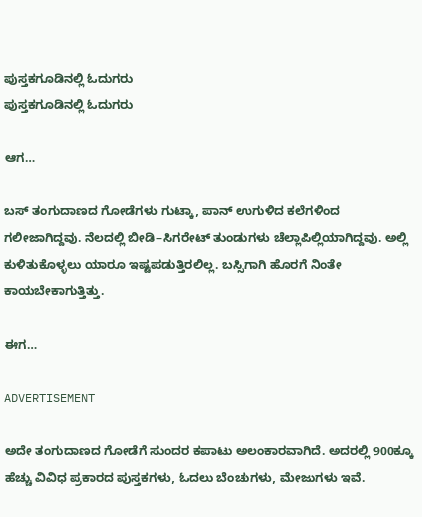ಪುಸ್ತಕಗೂಡಿನಲ್ಲಿ ಓದುಗರು
ಪುಸ್ತಕಗೂಡಿನಲ್ಲಿ ಓದುಗರು

ಆಗ…

ಬಸ್‌ ತಂಗುದಾಣದ ಗೋಡೆಗಳು ಗುಟ್ಕಾ, ಪಾನ್‌ ಉಗುಳಿದ ಕಲೆಗಳಿಂದ ಗಲೀಜಾಗಿದ್ದವು. ನೆಲದಲ್ಲಿ ಬೀಡಿ–ಸಿಗರೇಟ್‌ ತುಂಡುಗಳು ಚೆಲ್ಲಾಪಿಲ್ಲಿಯಾಗಿದ್ದವು. ಅಲ್ಲಿ ಕುಳಿತುಕೊಳ್ಳಲು ಯಾರೂ ಇಷ್ಟಪಡುತ್ತಿರಲಿಲ್ಲ. ಬಸ್ಸಿಗಾಗಿ ಹೊರಗೆ ನಿಂತೇ ಕಾಯಬೇಕಾಗುತ್ತಿತ್ತು.

ಈಗ…

ADVERTISEMENT

ಅದೇ ತಂಗುದಾಣದ ಗೋಡೆಗೆ ಸುಂದರ ಕಪಾಟು ಅಲಂಕಾರವಾಗಿದೆ. ಅದರಲ್ಲಿ 900ಕ್ಕೂ ಹೆಚ್ಚು ವಿವಿಧ ಪ್ರಕಾರದ ಪುಸ್ತಕಗಳು, ಓದಲು ಬೆಂಚುಗಳು, ಮೇಜುಗಳು ಇವೆ.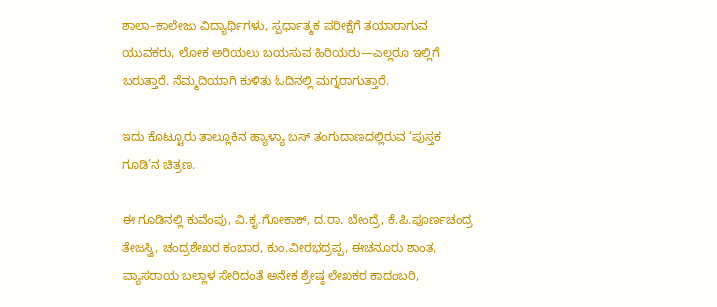ಶಾಲಾ–ಕಾಲೇಜು ವಿದ್ಯಾರ್ಥಿಗಳು, ಸ್ಪರ್ಧಾತ್ಮಕ ಪರೀಕ್ಷೆಗೆ ತಯಾರಾಗುವ ಯುವಕರು, ಲೋಕ ಅರಿಯಲು ಬಯಸುವ ಹಿರಿಯರು—ಎಲ್ಲರೂ ಇಲ್ಲಿಗೆ ಬರುತ್ತಾರೆ. ನೆಮ್ಮದಿಯಾಗಿ ಕುಳಿತು ಓದಿನಲ್ಲಿ ಮಗ್ನರಾಗುತ್ತಾರೆ.

ಇದು ಕೊಟ್ಟೂರು ತಾಲ್ಲೂಕಿನ ಹ್ಯಾಳ್ಯಾ ಬಸ್‌ ತಂಗುದಾಣದಲ್ಲಿರುವ ‘ಪುಸ್ತಕ ಗೂಡಿ’ನ ಚಿತ್ರಣ.

ಈ ಗೂಡಿನಲ್ಲಿ ಕುವೆಂಪು, ವಿ.ಕೃ.ಗೋಕಾಕ್, ದ.ರಾ. ಬೇಂದ್ರೆ, ಕೆ.ಪಿ.ಪೂರ್ಣಚಂದ್ರ ತೇಜಸ್ವಿ, ಚಂದ್ರಶೇಖರ ಕಂಬಾರ, ಕುಂ.ವೀರಭದ್ರಪ್ಪ, ಈಚನೂರು ಶಾಂತ, ವ್ಯಾಸರಾಯ ಬಲ್ಲಾಳ ಸೇರಿದಂತೆ ಅನೇಕ ಶ್ರೇಷ್ಠ ಲೇಖಕರ ಕಾದಂಬರಿ,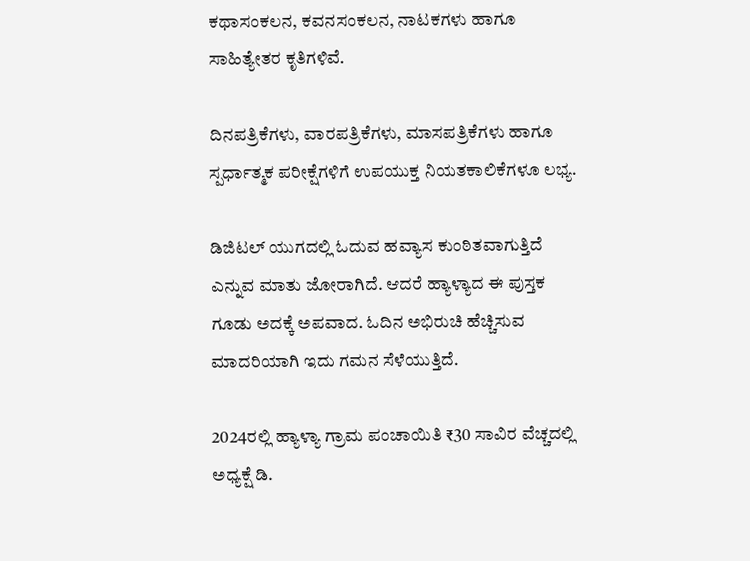ಕಥಾಸಂಕಲನ, ಕವನಸಂಕಲನ, ನಾಟಕಗಳು ಹಾಗೂ ಸಾಹಿತ್ಯೇತರ ಕೃತಿಗಳಿವೆ.

ದಿನಪತ್ರಿಕೆಗಳು, ವಾರಪತ್ರಿಕೆಗಳು, ಮಾಸಪತ್ರಿಕೆಗಳು ಹಾಗೂ ಸ್ಪರ್ಧಾತ್ಮಕ ಪರೀಕ್ಷೆಗಳಿಗೆ ಉಪಯುಕ್ತ ನಿಯತಕಾಲಿಕೆಗಳೂ ಲಭ್ಯ.

ಡಿಜಿಟಲ್ ಯುಗದಲ್ಲಿ ಓದುವ ಹವ್ಯಾಸ ಕುಂಠಿತವಾಗುತ್ತಿದೆ ಎನ್ನುವ ಮಾತು ಜೋರಾಗಿದೆ. ಆದರೆ ಹ್ಯಾಳ್ಯಾದ ಈ ಪುಸ್ತಕ ಗೂಡು ಅದಕ್ಕೆ ಅಪವಾದ. ಓದಿನ ಅಭಿರುಚಿ ಹೆಚ್ಚಿಸುವ ಮಾದರಿಯಾಗಿ ಇದು ಗಮನ ಸೆಳೆಯುತ್ತಿದೆ.

2024ರಲ್ಲಿ ಹ್ಯಾಳ್ಯಾ ಗ್ರಾಮ ಪಂಚಾಯಿತಿ ₹30 ಸಾವಿರ ವೆಚ್ಚದಲ್ಲಿ ಅಧ್ಯಕ್ಷೆ ಡಿ.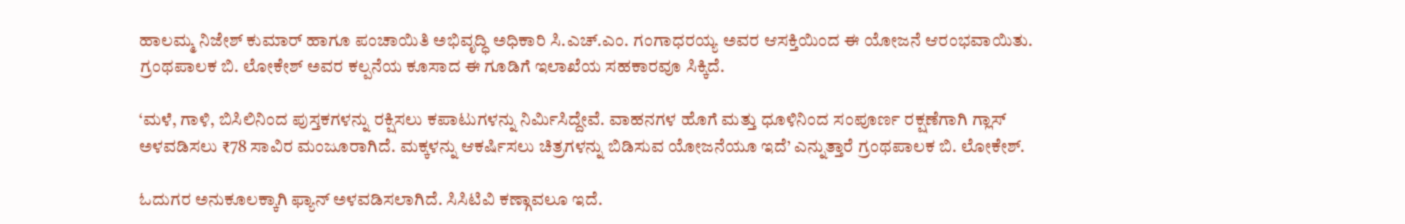ಹಾಲಮ್ಮ ನಿಜೇಶ್ ಕುಮಾರ್ ಹಾಗೂ ಪಂಚಾಯಿತಿ ಅಭಿವೃದ್ಧಿ ಅಧಿಕಾರಿ ಸಿ.ಎಚ್.ಎಂ. ಗಂಗಾಧರಯ್ಯ ಅವರ ಆಸಕ್ತಿಯಿಂದ ಈ ಯೋಜನೆ ಆರಂಭವಾಯಿತು. ಗ್ರಂಥಪಾಲಕ ಬಿ. ಲೋಕೇಶ್ ಅವರ ಕಲ್ಪನೆಯ ಕೂಸಾದ ಈ ಗೂಡಿಗೆ ಇಲಾಖೆಯ ಸಹಕಾರವೂ ಸಿಕ್ಕಿದೆ.

‘ಮಳೆ, ಗಾಳಿ, ಬಿಸಿಲಿನಿಂದ ಪುಸ್ತಕಗಳನ್ನು ರಕ್ಷಿಸಲು ಕಪಾಟುಗಳನ್ನು ನಿರ್ಮಿಸಿದ್ದೇವೆ. ವಾಹನಗಳ ಹೊಗೆ ಮತ್ತು ಧೂಳಿನಿಂದ ಸಂಪೂರ್ಣ ರಕ್ಷಣೆಗಾಗಿ ಗ್ಲಾಸ್ ಅಳವಡಿಸಲು ₹78 ಸಾವಿರ ಮಂಜೂರಾಗಿದೆ. ಮಕ್ಕಳನ್ನು ಆಕರ್ಷಿಸಲು ಚಿತ್ರಗಳನ್ನು ಬಿಡಿಸುವ ಯೋಜನೆಯೂ ಇದೆ’ ಎನ್ನುತ್ತಾರೆ ಗ್ರಂಥಪಾಲಕ ಬಿ. ಲೋಕೇಶ್.

ಓದುಗರ ಅನುಕೂಲಕ್ಕಾಗಿ ಫ್ಯಾನ್ ಅಳವಡಿಸಲಾಗಿದೆ. ಸಿಸಿಟಿವಿ ಕಣ್ಗಾವಲೂ ಇದೆ.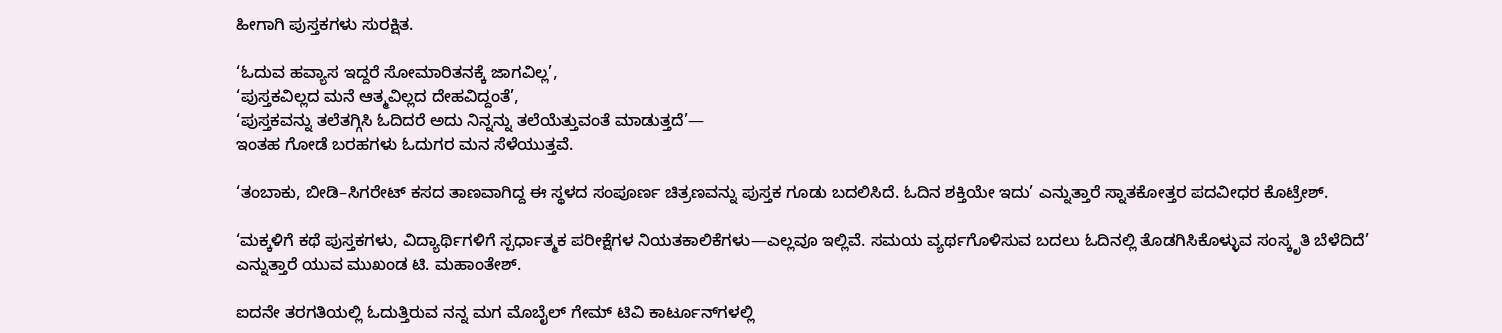ಹೀಗಾಗಿ ಪುಸ್ತಕಗಳು ಸುರಕ್ಷಿತ.

‘ಓದುವ ಹವ್ಯಾಸ ಇದ್ದರೆ ಸೋಮಾರಿತನಕ್ಕೆ ಜಾಗವಿಲ್ಲ’,
‘ಪುಸ್ತಕವಿಲ್ಲದ ಮನೆ ಆತ್ಮವಿಲ್ಲದ ದೇಹವಿದ್ದಂತೆ’,
‘ಪುಸ್ತಕವನ್ನು ತಲೆತಗ್ಗಿಸಿ ಓದಿದರೆ ಅದು ನಿನ್ನನ್ನು ತಲೆಯೆತ್ತುವಂತೆ ಮಾಡುತ್ತದೆ’—
ಇಂತಹ ಗೋಡೆ ಬರಹಗಳು ಓದುಗರ ಮನ ಸೆಳೆಯುತ್ತವೆ.

‘ತಂಬಾಕು, ಬೀಡಿ–ಸಿಗರೇಟ್ ಕಸದ ತಾಣವಾಗಿದ್ದ ಈ ಸ್ಥಳದ ಸಂಪೂರ್ಣ ಚಿತ್ರಣವನ್ನು ಪುಸ್ತಕ ಗೂಡು ಬದಲಿಸಿದೆ. ಓದಿನ ಶಕ್ತಿಯೇ ಇದು’ ಎನ್ನುತ್ತಾರೆ ಸ್ನಾತಕೋತ್ತರ ಪದವೀಧರ ಕೊಟ್ರೇಶ್.

‘ಮಕ್ಕಳಿಗೆ ಕಥೆ ಪುಸ್ತಕಗಳು, ವಿದ್ಯಾರ್ಥಿಗಳಿಗೆ ಸ್ಪರ್ಧಾತ್ಮಕ ಪರೀಕ್ಷೆಗಳ ನಿಯತಕಾಲಿಕೆಗಳು—ಎಲ್ಲವೂ ಇಲ್ಲಿವೆ. ಸಮಯ ವ್ಯರ್ಥಗೊಳಿಸುವ ಬದಲು ಓದಿನಲ್ಲಿ ತೊಡಗಿಸಿಕೊಳ್ಳುವ ಸಂಸ್ಕೃತಿ ಬೆಳೆದಿದೆ’ ಎನ್ನುತ್ತಾರೆ ಯುವ ಮುಖಂಡ ಟಿ. ಮಹಾಂತೇಶ್.

ಐದನೇ ತರಗತಿಯಲ್ಲಿ ಓದುತ್ತಿರುವ ನನ್ನ ಮಗ ಮೊಬೈಲ್ ಗೇಮ್‌ ಟಿವಿ ಕಾರ್ಟೂನ್‌ಗಳಲ್ಲಿ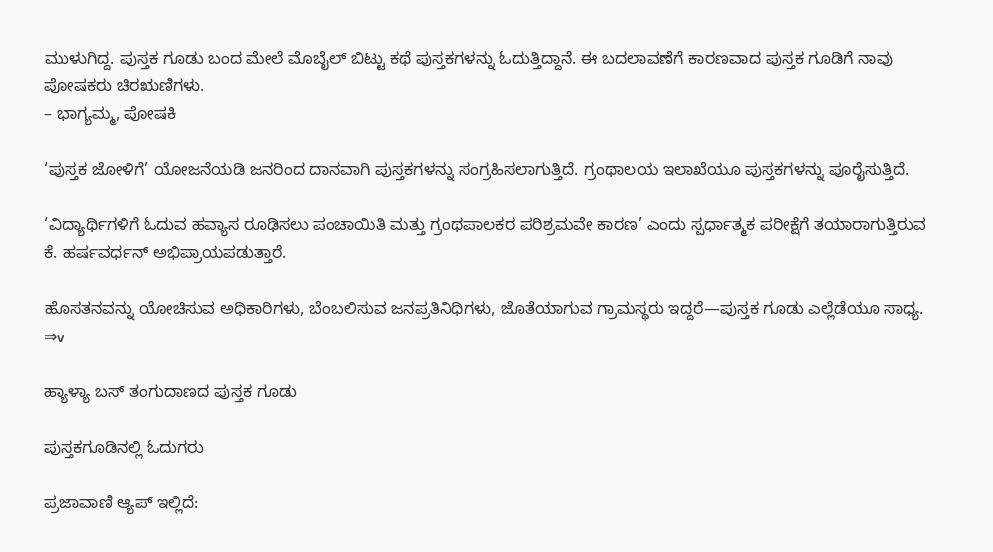ಮುಳುಗಿದ್ದ. ಪುಸ್ತಕ ಗೂಡು ಬಂದ ಮೇಲೆ ಮೊಬೈಲ್ ಬಿಟ್ಟು ಕಥೆ ಪುಸ್ತಕಗಳನ್ನು ಓದುತ್ತಿದ್ದಾನೆ. ಈ ಬದಲಾವಣೆಗೆ ಕಾರಣವಾದ ಪುಸ್ತಕ ಗೂಡಿಗೆ ನಾವು ಪೋಷಕರು ಚಿರಋಣಿಗಳು.
– ಭಾಗ್ಯಮ್ಮ, ಪೋಷಕಿ

‘ಪುಸ್ತಕ ಜೋಳಿಗೆ’ ಯೋಜನೆಯಡಿ ಜನರಿಂದ ದಾನವಾಗಿ ಪುಸ್ತಕಗಳನ್ನು ಸಂಗ್ರಹಿಸಲಾಗುತ್ತಿದೆ. ಗ್ರಂಥಾಲಯ ಇಲಾಖೆಯೂ ಪುಸ್ತಕಗಳನ್ನು ಪೂರೈಸುತ್ತಿದೆ.

‘ವಿದ್ಯಾರ್ಥಿಗಳಿಗೆ ಓದುವ ಹವ್ಯಾಸ ರೂಢಿಸಲು ಪಂಚಾಯಿತಿ ಮತ್ತು ಗ್ರಂಥಪಾಲಕರ ಪರಿಶ್ರಮವೇ ಕಾರಣ’ ಎಂದು ಸ್ಪರ್ಧಾತ್ಮಕ ಪರೀಕ್ಷೆಗೆ ತಯಾರಾಗುತ್ತಿರುವ ಕೆ. ಹರ್ಷವರ್ಧನ್ ಅಭಿಪ್ರಾಯಪಡುತ್ತಾರೆ.

ಹೊಸತನವನ್ನು ಯೋಚಿಸುವ ಅಧಿಕಾರಿಗಳು, ಬೆಂಬಲಿಸುವ ಜನಪ್ರತಿನಿಧಿಗಳು, ಜೊತೆಯಾಗುವ ಗ್ರಾಮಸ್ಥರು ಇದ್ದರೆ—ಪುಸ್ತಕ ಗೂಡು ಎಲ್ಲೆಡೆಯೂ ಸಾಧ್ಯ. ⇒v

ಹ್ಯಾಳ್ಯಾ ಬಸ್‌ ತಂಗುದಾಣದ ಪುಸ್ತಕ ಗೂಡು

ಪುಸ್ತಕಗೂಡಿನಲ್ಲಿ ಓದುಗರು

ಪ್ರಜಾವಾಣಿ ಆ್ಯಪ್ ಇಲ್ಲಿದೆ: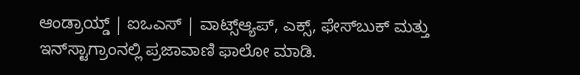ಆಂಡ್ರಾಯ್ಡ್ | ಐಒಎಸ್ | ವಾಟ್ಸ್ಆ್ಯಪ್, ಎಕ್ಸ್, ಫೇಸ್‌ಬುಕ್ ಮತ್ತು ಇನ್‌ಸ್ಟಾಗ್ರಾಂನಲ್ಲಿ ಪ್ರಜಾವಾಣಿ ಫಾಲೋ ಮಾಡಿ.